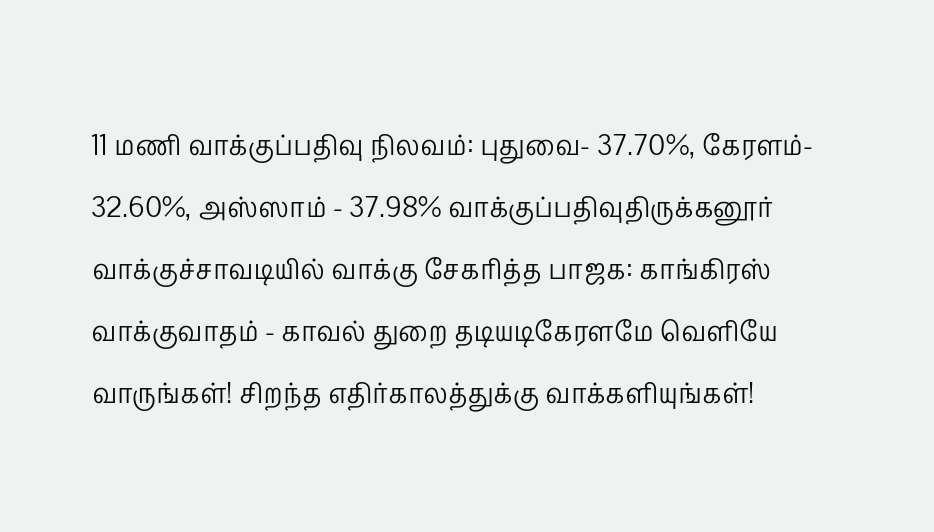11 மணி வாக்குப்பதிவு நிலவம்: புதுவை- 37.70%, கேரளம்- 32.60%, அஸ்ஸாம் - 37.98% வாக்குப்பதிவுதிருக்கனூர் வாக்குச்சாவடியில் வாக்கு சேகரித்த பாஜக: காங்கிரஸ் வாக்குவாதம் - காவல் துறை தடியடிகேரளமே வெளியே வாருங்கள்! சிறந்த எதிர்காலத்துக்கு வாக்களியுங்கள்!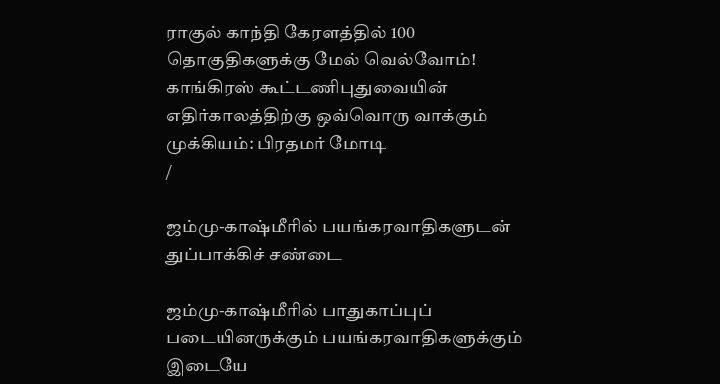ராகுல் காந்தி கேரளத்தில் 100 தொகுதிகளுக்கு மேல் வெல்வோம்! காங்கிரஸ் கூட்டணிபுதுவையின் எதிர்காலத்திற்கு ஒவ்வொரு வாக்கும் முக்கியம்: பிரதமர் மோடி
/

ஜம்மு-காஷ்மீரில் பயங்கரவாதிகளுடன் துப்பாக்கிச் சண்டை

ஜம்மு-காஷ்மீரில் பாதுகாப்புப் படையினருக்கும் பயங்கரவாதிகளுக்கும் இடையே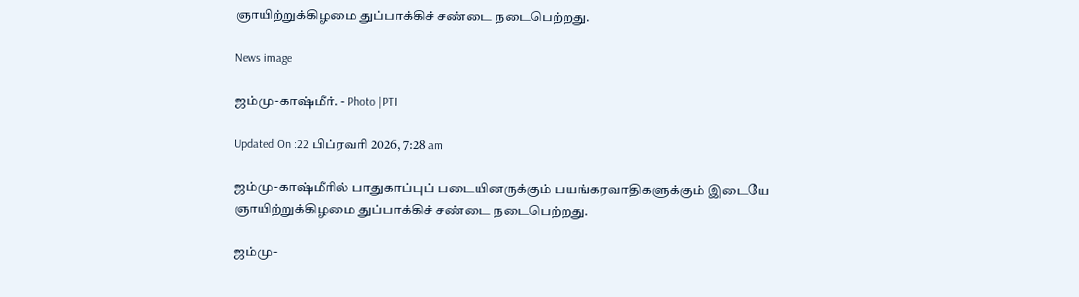ஞாயிற்றுக்கிழமை துப்பாக்கிச் சண்டை நடைபெற்றது.

News image

ஜம்மு-காஷ்மீர். - Photo |PTI

Updated On :22 பிப்ரவரி 2026, 7:28 am

ஜம்மு-காஷ்மீரில் பாதுகாப்புப் படையினருக்கும் பயங்கரவாதிகளுக்கும் இடையே ஞாயிற்றுக்கிழமை துப்பாக்கிச் சண்டை நடைபெற்றது.

ஜம்மு-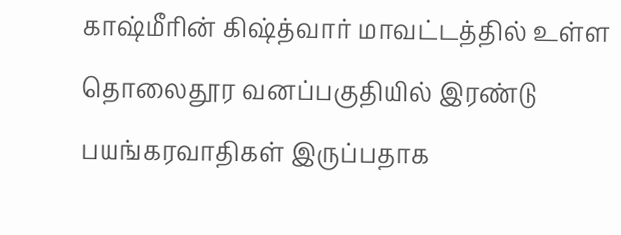காஷ்மீரின் கிஷ்த்வார் மாவட்டத்தில் உள்ள தொலைதூர வனப்பகுதியில் இரண்டு பயங்கரவாதிகள் இருப்பதாக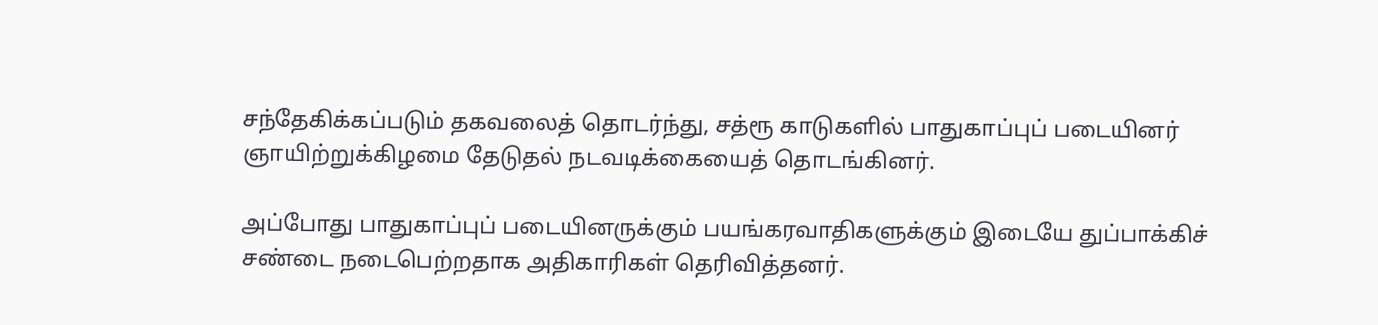சந்தேகிக்கப்படும் தகவலைத் தொடர்ந்து, சத்ரூ காடுகளில் பாதுகாப்புப் படையினர் ஞாயிற்றுக்கிழமை தேடுதல் நடவடிக்கையைத் தொடங்கினர்.

அப்போது பாதுகாப்புப் படையினருக்கும் பயங்கரவாதிகளுக்கும் இடையே துப்பாக்கிச் சண்டை நடைபெற்றதாக அதிகாரிகள் தெரிவித்தனர்.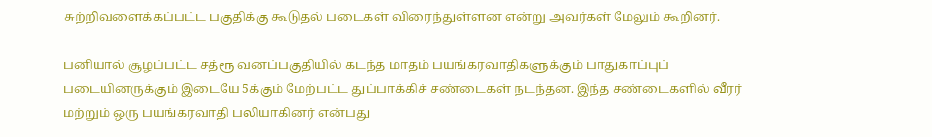சுற்றிவளைக்கப்பட்ட பகுதிக்கு கூடுதல் படைகள் விரைந்துள்ளன என்று அவர்கள் மேலும் கூறினர்.

பனியால் சூழப்பட்ட சத்ரூ வனப்பகுதியில் கடந்த மாதம் பயங்கரவாதிகளுக்கும் பாதுகாப்புப் படையினருக்கும் இடையே 5க்கும் மேற்பட்ட துப்பாக்கிச் சண்டைகள் நடந்தன. இந்த சண்டைகளில் வீரர் மற்றும் ஒரு பயங்கரவாதி பலியாகினர் என்பது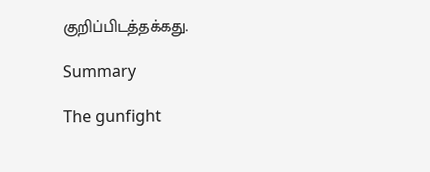குறிப்பிடத்தக்கது.

Summary

The gunfight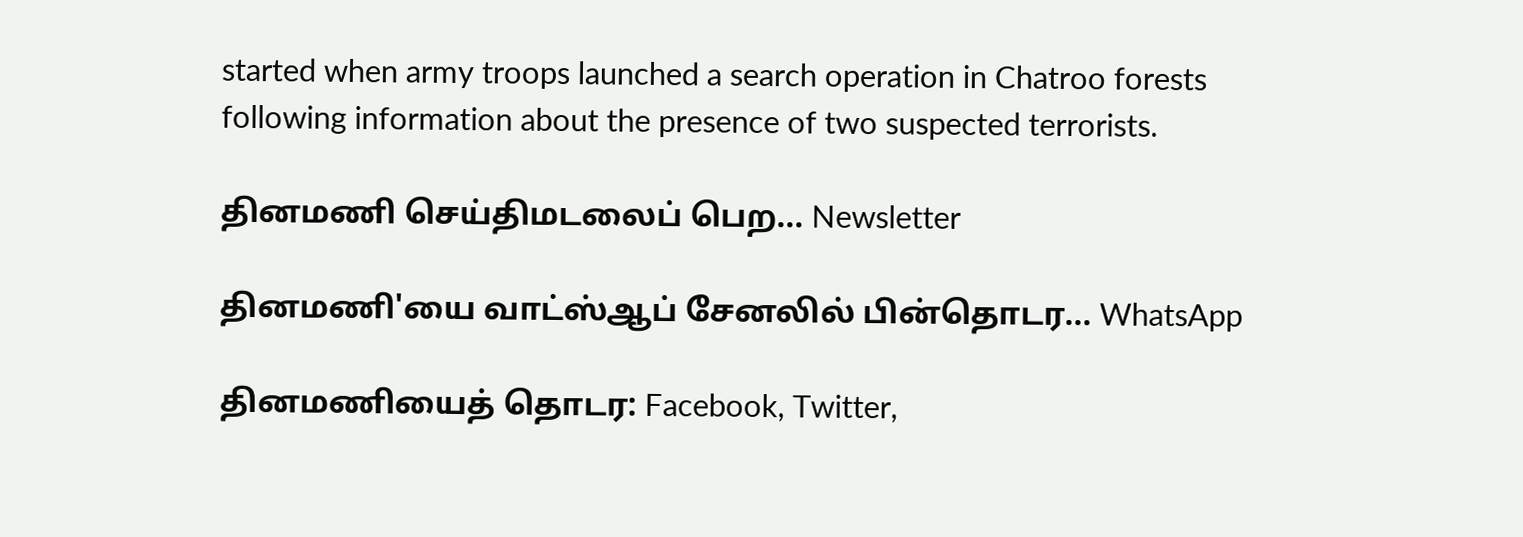started when army troops launched a search operation in Chatroo forests following information about the presence of two suspected terrorists.

தினமணி செய்திமடலைப் பெற... Newsletter

தினமணி'யை வாட்ஸ்ஆப் சேனலில் பின்தொடர... WhatsApp

தினமணியைத் தொடர: Facebook, Twitter,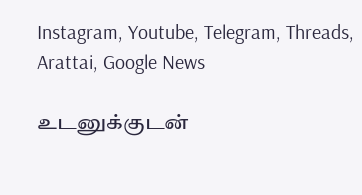Instagram, Youtube, Telegram, Threads, Arattai, Google News

உடனுக்குடன்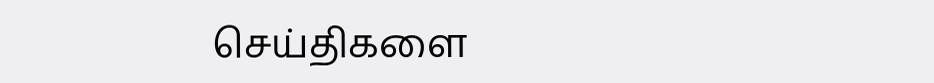செய்திகளை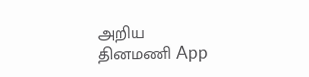அறிய தினமணி App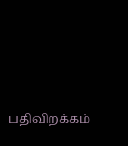பதிவிறக்கம்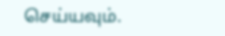செய்யவும்.